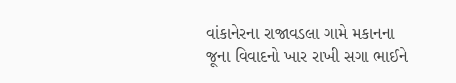વાંકાનેરના રાજાવડલા ગામે મકાનના જૂના વિવાદનો ખાર રાખી સગા ભાઈને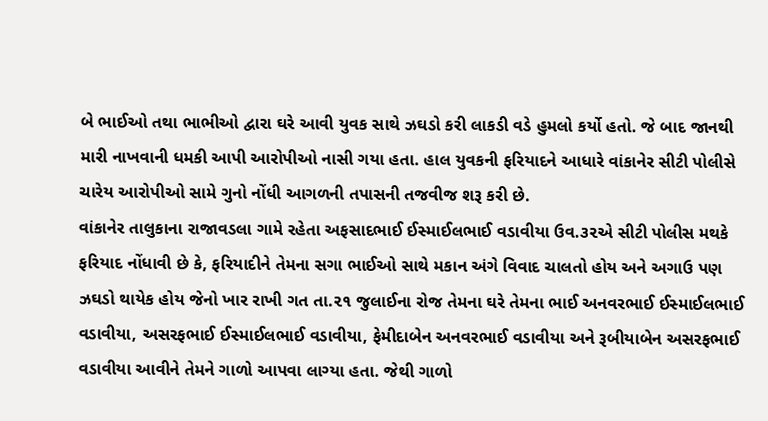બે ભાઈઓ તથા ભાભીઓ દ્વારા ઘરે આવી યુવક સાથે ઝઘડો કરી લાકડી વડે હુમલો કર્યો હતો. જે બાદ જાનથી મારી નાખવાની ધમકી આપી આરોપીઓ નાસી ગયા હતા. હાલ યુવકની ફરિયાદને આધારે વાંકાનેર સીટી પોલીસે ચારેય આરોપીઓ સામે ગુનો નોંધી આગળની તપાસની તજવીજ શરૂ કરી છે.
વાંકાનેર તાલુકાના રાજાવડલા ગામે રહેતા અફસાદભાઈ ઈસ્માઈલભાઈ વડાવીયા ઉવ.૩૨એ સીટી પોલીસ મથકે ફરિયાદ નોંધાવી છે કે, ફરિયાદીને તેમના સગા ભાઈઓ સાથે મકાન અંગે વિવાદ ચાલતો હોય અને અગાઉ પણ ઝઘડો થાયેક હોય જેનો ખાર રાખી ગત તા.૨૧ જુલાઈના રોજ તેમના ઘરે તેમના ભાઈ અનવરભાઈ ઈસ્માઈલભાઈ વડાવીયા, અસરફભાઈ ઈસ્માઈલભાઈ વડાવીયા, ફેમીદાબેન અનવરભાઈ વડાવીયા અને રૂબીયાબેન અસરફભાઈ વડાવીયા આવીને તેમને ગાળો આપવા લાગ્યા હતા. જેથી ગાળો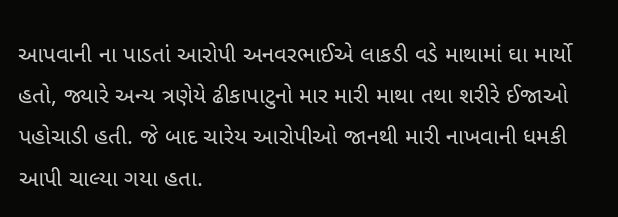આપવાની ના પાડતાં આરોપી અનવરભાઈએ લાકડી વડે માથામાં ઘા માર્યો હતો, જ્યારે અન્ય ત્રણેયે ઢીકાપાટુનો માર મારી માથા તથા શરીરે ઈજાઓ પહોચાડી હતી. જે બાદ ચારેય આરોપીઓ જાનથી મારી નાખવાની ધમકી આપી ચાલ્યા ગયા હતા.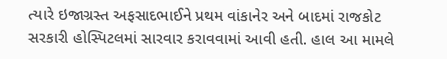ત્યારે ઇજાગ્રસ્ત અફસાદભાઈને પ્રથમ વાંકાનેર અને બાદમાં રાજકોટ સરકારી હોસ્પિટલમાં સારવાર કરાવવામાં આવી હતી. હાલ આ મામલે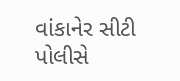વાંકાનેર સીટી પોલીસે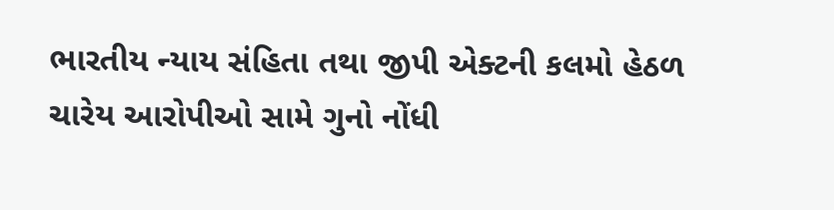ભારતીય ન્યાય સંહિતા તથા જીપી એક્ટની કલમો હેઠળ ચારેય આરોપીઓ સામે ગુનો નોંધી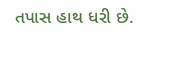તપાસ હાથ ધરી છે.